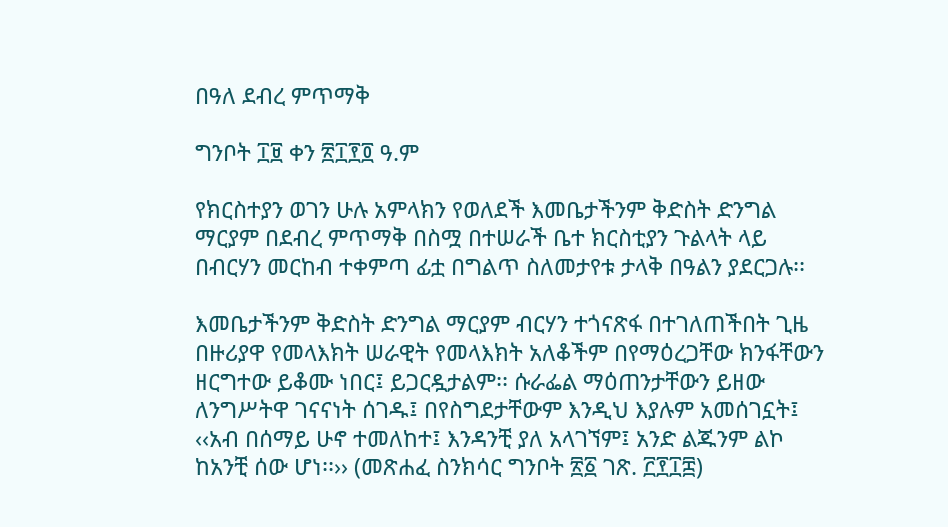በዓለ ደብረ ምጥማቅ

ግንቦት ፲፱ ቀን ፳፲፻፬ ዓ.ም

የክርስተያን ወገን ሁሉ አምላክን የወለደች እመቤታችንም ቅድስት ድንግል ማርያም በደብረ ምጥማቅ በስሟ በተሠራች ቤተ ክርስቲያን ጉልላት ላይ በብርሃን መርከብ ተቀምጣ ፊቷ በግልጥ ስለመታየቱ ታላቅ በዓልን ያደርጋሉ፡፡

እመቤታችንም ቅድስት ድንግል ማርያም ብርሃን ተጎናጽፋ በተገለጠችበት ጊዜ በዙሪያዋ የመላእክት ሠራዊት የመላእክት አለቆችም በየማዕረጋቸው ክንፋቸውን ዘርግተው ይቆሙ ነበር፤ ይጋርዷታልም፡፡ ሱራፌል ማዕጠንታቸውን ይዘው ለንግሥትዋ ገናናነት ሰገዱ፤ በየስግደታቸውም እንዲህ እያሉም አመሰገኗት፤ ‹‹አብ በሰማይ ሁኖ ተመለከተ፤ እንዳንቺ ያለ አላገኘም፤ አንድ ልጁንም ልኮ ከአንቺ ሰው ሆነ፡፡›› (መጽሐፈ ስንክሳር ግንቦት ፳፩ ገጽ. ፫፻፲፰)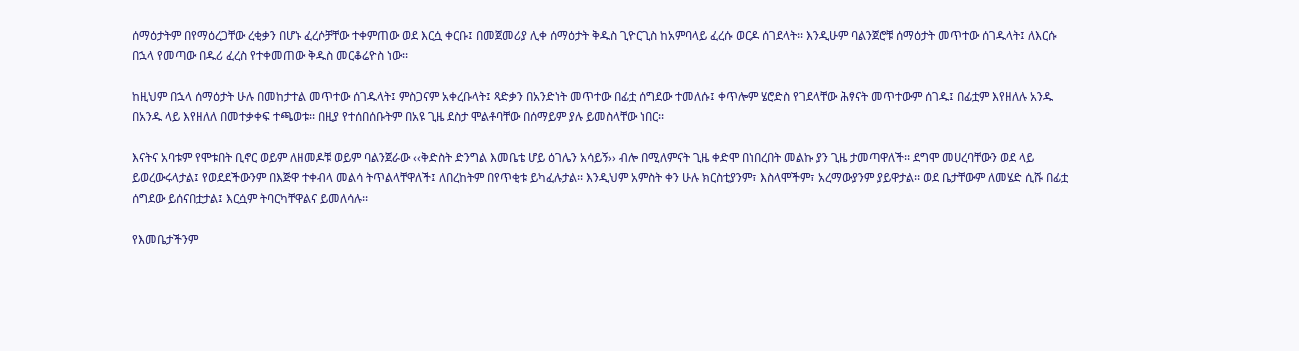ሰማዕታትም በየማዕረጋቸው ረቂቃን በሆኑ ፈረሶቻቸው ተቀምጠው ወደ እርሷ ቀርቡ፤ በመጀመሪያ ሊቀ ሰማዕታት ቅዱስ ጊዮርጊስ ከአምባላይ ፈረሱ ወርዶ ሰገደላት፡፡ እንዲሁም ባልንጀሮቹ ሰማዕታት መጥተው ሰገዱላት፤ ለእርሱ በኋላ የመጣው በዱሪ ፈረስ የተቀመጠው ቅዱስ መርቆሬዮስ ነው፡፡

ከዚህም በኋላ ሰማዕታት ሁሉ በመከታተል መጥተው ሰገዱላት፤ ምስጋናም አቀረቡላት፤ ጻድቃን በአንድነት መጥተው በፊቷ ሰግደው ተመለሱ፤ ቀጥሎም ሄሮድስ የገደላቸው ሕፃናት መጥተውም ሰገዱ፤ በፊቷም እየዘለሉ አንዱ በአንዱ ላይ እየዘለለ በመተቃቀፍ ተጫወቱ፡፡ በዚያ የተሰበሰቡትም በአዩ ጊዜ ደስታ ሞልቶባቸው በሰማይም ያሉ ይመስላቸው ነበር፡፡

እናትና አባቱም የሞቱበት ቢኖር ወይም ለዘመዶቹ ወይም ባልንጀራው ‹‹ቅድስት ድንግል እመቤቴ ሆይ ዕገሌን አሳይኝ›› ብሎ በሚለምናት ጊዜ ቀድሞ በነበረበት መልኩ ያን ጊዜ ታመጣዋለች፡፡ ደግሞ መሀረባቸውን ወደ ላይ ይወረውሩላታል፤ የወደደችውንም በእጅዋ ተቀብላ መልሳ ትጥልላቸዋለች፤ ለበረከትም በየጥቂቱ ይካፈሉታል፡፡ እንዲህም አምስት ቀን ሁሉ ክርስቲያንም፣ እስላሞችም፣ አረማውያንም ያይዋታል፡፡ ወደ ቤታቸውም ለመሄድ ሲሹ በፊቷ ሰግደው ይሰናበቷታል፤ እርሷም ትባርካቸዋልና ይመለሳሉ፡፡

የእመቤታችንም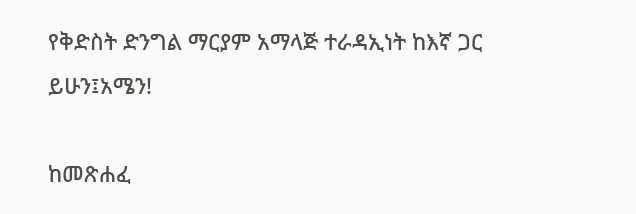የቅድስት ድንግል ማርያም አማላጅ ተራዳኢነት ከእኛ ጋር ይሁን፤አሜን!

ከመጽሐፈ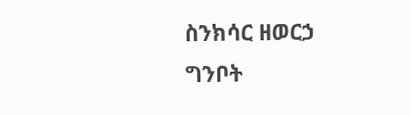ስንክሳር ዘወርኃ ግንቦት